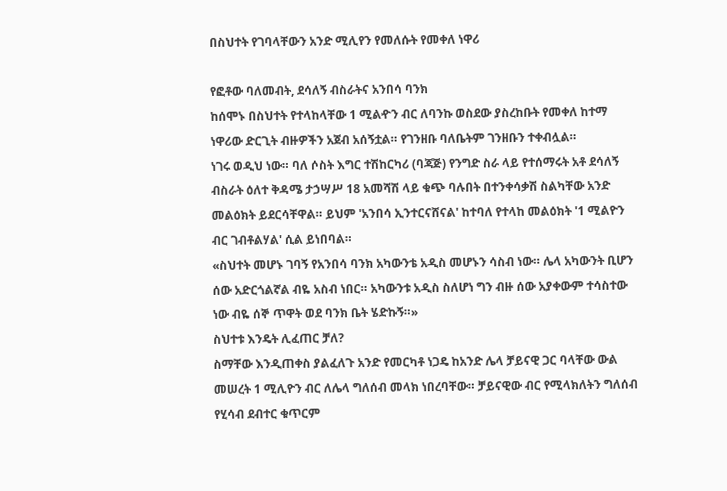በስህተት የገባላቸውን አንድ ሚሊየን የመለሱት የመቀለ ነዋሪ

የፎቶው ባለመብት, ደሳለኝ ብስራትና አንበሳ ባንክ
ከሰሞኑ በስህተት የተላከላቸው 1 ሚልዯን ብር ለባንኩ ወስደው ያስረከቡት የመቀለ ከተማ ነዋሪው ድርጊት ብዙዎችን አጀብ አሰኝቷል። የገንዘቡ ባለቤትም ገንዘቡን ተቀብሏል።
ነገሩ ወዲህ ነው። ባለ ሶስት እግር ተሽከርካሪ (ባጃጅ) የንግድ ስራ ላይ የተሰማሩት አቶ ደሳለኝ ብስራት ዕለተ ቅዳሜ ታኃሣሥ 18 አመሻሽ ላይ ቁጭ ባሉበት በተንቀሳቃሽ ስልካቸው አንድ መልዕክት ይደርሳቸዋል። ይህም 'አንበሳ ኢንተርናሸናል' ከተባለ የተላከ መልዕክት '1 ሚልዮን ብር ገብቶልሃል' ሲል ይነበባል።
«ስህተት መሆኑ ገባኝ የአንበሳ ባንክ አካውንቴ አዲስ መሆኑን ሳስብ ነው። ሌላ አካውንት ቢሆን ሰው አድርጎልኛል ብዬ አስብ ነበር። አካውንቱ አዲስ ስለሆነ ግን ብዙ ሰው አያቀውም ተሳስተው ነው ብዬ ሰኞ ጥዋት ወደ ባንክ ቤት ሄድኩኝ።»
ስህተቱ እንዴት ሊፈጠር ቻለ?
ስማቸው እንዲጠቀስ ያልፈለጉ አንድ የመርካቶ ነጋዴ ከአንድ ሌላ ቻይናዊ ጋር ባላቸው ውል መሠረት 1 ሚሊዮን ብር ለሌላ ግለሰብ መላክ ነበረባቸው። ቻይናዊው ብር የሚላክለትን ግለሰብ የሂሳብ ደብተር ቁጥርም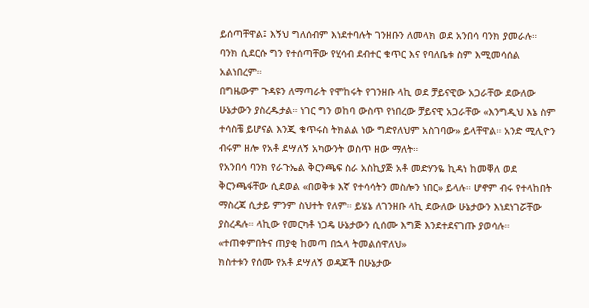ይሰጣቸዋል፤ እኝህ ግለሰብም እነደተባሉት ገንዘቡን ለመላክ ወደ አንበሳ ባንክ ያመራሉ። ባንክ ሲደርሱ ግን የተሰጣቸው የሂሳብ ደብተር ቁጥር እና የባለቤቱ ስም እሚመሳሰል አልነበረም።
በግዜውም ጉዳዩን ለማጣራት የሞከሩት የገንዘቡ ላኪ ወደ ቻይናዊው አጋራቸው ደውለው ሁኔታውን ያስረዱታል። ነገር ግን ወከባ ውስጥ የነበረው ቻይናዊ አጋራቸው «እንግዲህ እኔ ስም ተሳስቼ ይሆናል እንጂ ቁጥሩስ ትክልል ነው ግድየለህም አስገባው» ይላቸዋል። አንድ ሚሊዮን ብሩም ዘሎ የአቶ ደሣለኝ አካውንት ወስጥ ዘው ማለት።
የአንበሳ ባንክ የራጉኤል ቅርንጫፍ ስራ አስኪያጅ አቶ መድሃንዬ ኪዳነ ከመቐለ ወደ ቅርንጫፋቸው ሲደወል «በወቅቱ እኛ የተሳሳትን መስሎን ነበር» ይላሉ። ሆኖም ብሩ የተላከበት ማስረጃ ሲታይ ምንም ስህተት የለም። ይሄኔ ለገንዘቡ ላኪ ደውለው ሁኔታውን እነደነገሯቸው ያስረዳሉ። ላኪው የመርካቶ ነጋዴ ሁኔታውን ሲሰሙ እግጅ እንደተደናገጡ ያወሳሉ።
«ተጠቀምበትና ጠያቂ ከመጣ በኋላ ትመልሰዋለህ»
ክስተቱን የሰሙ የአቶ ደሣለኝ ወዳጆች በሁኔታው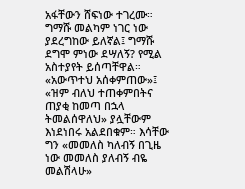አፋቸውን ሸፍነው ተገረሙ። ግማሹ መልካም ነገር ነው ያደረግከው ይለኛል፤ ግማሹ ደግሞ ምነው ደሣለኝ? የሚል አስተያየት ይሰጣቸዋል። «አውጥተህ አሰቀምጠው»፤ «ዝም ብለህ ተጠቀምበትና ጠያቂ ከመጣ በኋላ ትመልሰዋለህ» ያሏቸውም እነደነበሩ አልደበቁም። እሳቸው ግን «መመለስ ካለብኝ በጊዜ ነው መመለስ ያለብኝ ብዬ መልሽላሁ»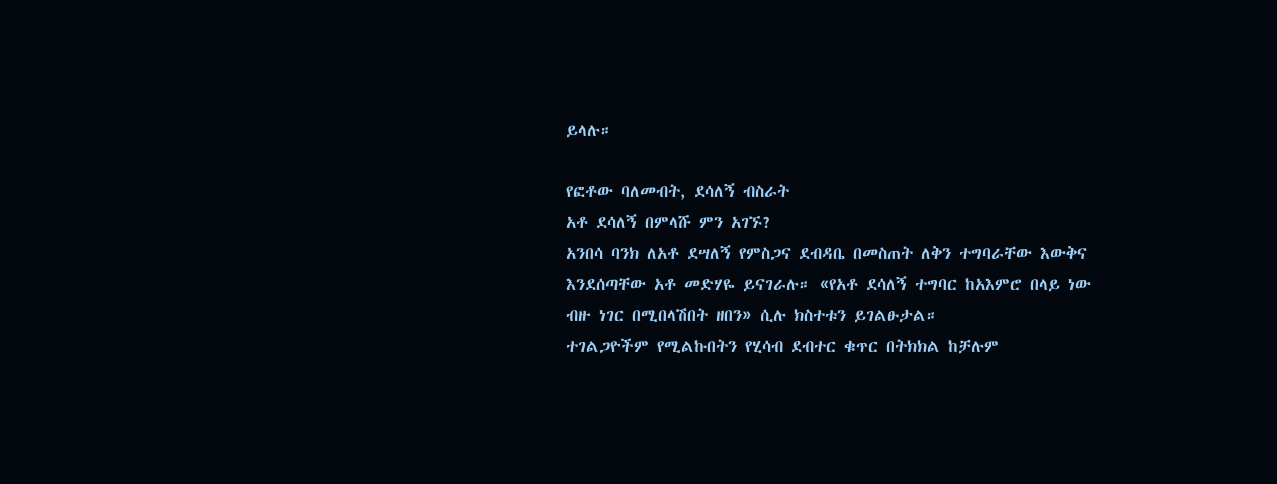ይላሉ።

የፎቶው ባለመብት, ደሳለኝ ብስራት
አቶ ደሳለኝ በምላሹ ምን አገኙ?
አንበሳ ባንክ ለአቶ ደሣለኝ የምስጋና ደብዳቤ በመስጠት ለቅን ተግባራቸው እውቅና እንደሰጣቸው አቶ መድሃዬ ይናገራሉ። «የአቶ ደሳለኝ ተግባር ከአእምሮ በላይ ነው ብዙ ነገር በሚበላሽበት ዘበን» ሲሉ ክስተቱን ይገልፁታል።
ተገልጋዮችም የሚልኩበትን የሂሳብ ደብተር ቁጥር በትክክል ከቻሉም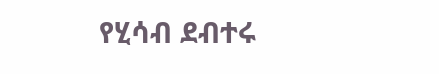የሂሳብ ደብተሩ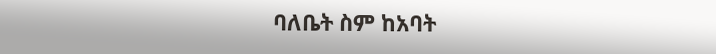ባለቤት ስም ከአባት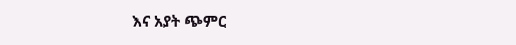እና አያት ጭምር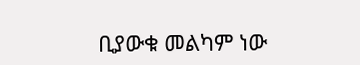ቢያውቁ መልካም ነው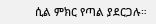ሲል ምክር የጣል ያደርጋሉ።